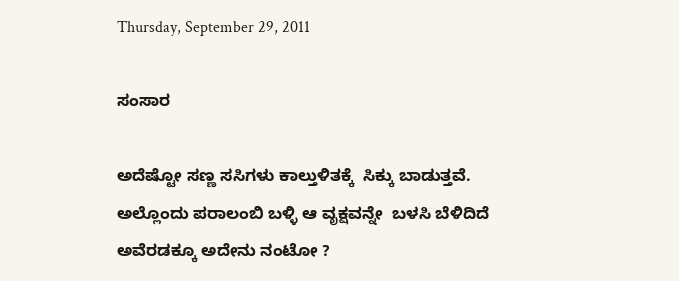Thursday, September 29, 2011

ಸಂಸಾರ

ಅದೆಷ್ಟೋ ಸಣ್ಣ ಸಸಿಗಳು ಕಾಲ್ತುಳಿತಕ್ಕೆ  ಸಿಕ್ಕು ಬಾಡುತ್ತವೆ.
ಅಲ್ಲೊಂದು ಪರಾಲಂಬಿ ಬಳ್ಳಿ ಆ ವೃಕ್ಷವನ್ನೇ  ಬಳಸಿ ಬೆಳಿದಿದೆ
ಅವೆರಡಕ್ಕೂ ಅದೇನು ನಂಟೋ ?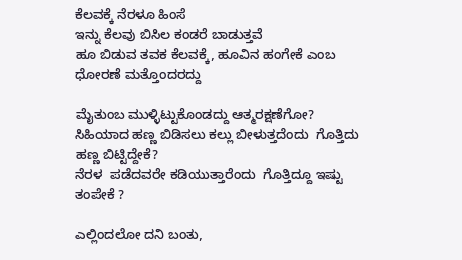ಕೆಲವಕ್ಕೆ ನೆರಳೂ ಹಿಂಸೆ
ಇನ್ನು ಕೆಲವು ಬಿಸಿಲ ಕಂಡರೆ ಬಾಡುತ್ತವೆ
ಹೂ ಬಿಡುವ ತವಕ ಕೆಲವಕ್ಕೆ, ಹೂವಿನ ಹಂಗೇಕೆ ಎಂಬ ಧೋರಣೆ ಮತ್ತೊಂದರದ್ದು

ಮೈತುಂಬ ಮುಳ್ಳಿಟ್ಟುಕೊಂಡದ್ದು ಆತ್ಮರಕ್ಷಣೆಗೋ?
ಸಿಹಿಯಾದ ಹಣ್ಣ ಬಿಡಿಸಲು ಕಲ್ಲು ಬೀಳುತ್ತದೆಂದು  ಗೊತ್ತಿದು ಹಣ್ಣ ಬಿಟ್ಟಿದ್ದೇಕೆ?
ನೆರಳ  ಪಡೆದವರೇ ಕಡಿಯುತ್ತಾರೆಂದು  ಗೊತ್ತಿದ್ದೂ ಇಷ್ಟು ತಂಪೇಕೆ ?

ಎಲ್ಲಿಂದಲೋ ದನಿ ಬಂತು,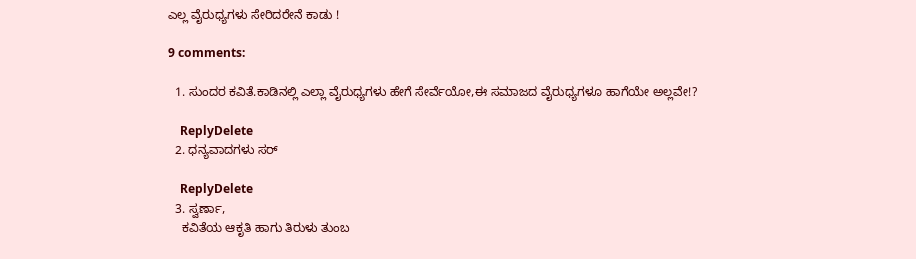ಎಲ್ಲ ವೈರುಧ್ಯಗಳು ಸೇರಿದರೇನೆ ಕಾಡು !

9 comments:

  1. ಸುಂದರ ಕವಿತೆ.ಕಾಡಿನಲ್ಲಿ ಎಲ್ಲಾ ವೈರುಧ್ಯಗಳು ಹೇಗೆ ಸೇರ್ವೆಯೋ,ಈ ಸಮಾಜದ ವೈರುಧ್ಯಗಳೂ ಹಾಗೆಯೇ ಅಲ್ಲವೇ!?

    ReplyDelete
  2. ಧನ್ಯವಾದಗಳು ಸರ್

    ReplyDelete
  3. ಸ್ವರ್ಣಾ,
    ಕವಿತೆಯ ಆಕೃತಿ ಹಾಗು ತಿರುಳು ತುಂಬ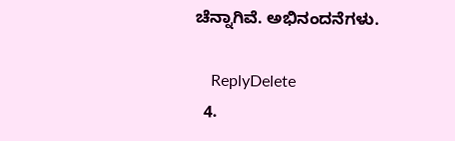ಚೆನ್ನಾಗಿವೆ. ಅಭಿನಂದನೆಗಳು.

    ReplyDelete
  4.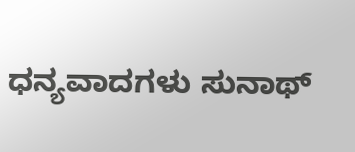ಧನ್ಯವಾದಗಳು ಸುನಾಥ್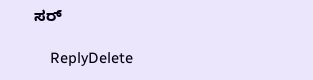ಸರ್

    ReplyDelete